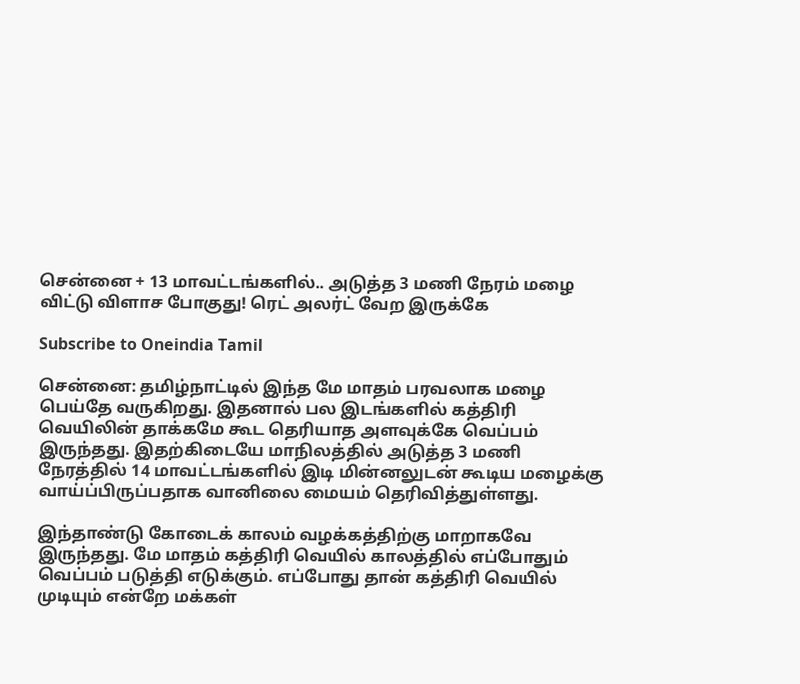சென்னை + 13 மாவட்டங்களில்.. அடுத்த 3 மணி நேரம் மழை விட்டு விளாச போகுது! ரெட் அலர்ட் வேற இருக்கே

Subscribe to Oneindia Tamil

சென்னை: தமிழ்நாட்டில் இந்த மே மாதம் பரவலாக மழை பெய்தே வருகிறது. இதனால் பல இடங்களில் கத்திரி வெயிலின் தாக்கமே கூட தெரியாத அளவுக்கே வெப்பம் இருந்தது. இதற்கிடையே மாநிலத்தில் அடுத்த 3 மணி நேரத்தில் 14 மாவட்டங்களில் இடி மின்னலுடன் கூடிய மழைக்கு வாய்ப்பிருப்பதாக வானிலை மையம் தெரிவித்துள்ளது.

இந்தாண்டு கோடைக் காலம் வழக்கத்திற்கு மாறாகவே இருந்தது. மே மாதம் கத்திரி வெயில் காலத்தில் எப்போதும் வெப்பம் படுத்தி எடுக்கும். எப்போது தான் கத்திரி வெயில் முடியும் என்றே மக்கள்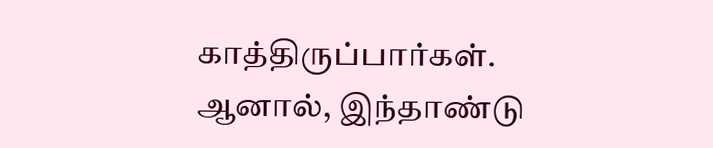காத்திருப்பார்கள். ஆனால், இந்தாண்டு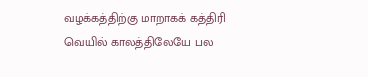வழக்கத்திற்கு மாறாகக் கத்திரி வெயில் காலத்திலேயே பல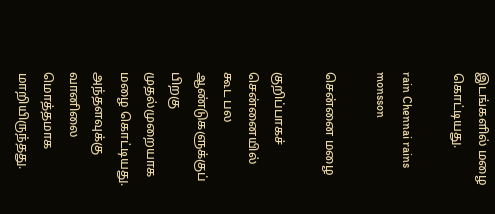இடங்களில் மழை கொட்டியது.

rain Chennai rains monsson

சென்னை மழை

குறிப்பாகச் சென்னையில் கூட பல ஆண்டுகளுக்குப் பிறகு முதல்முறையாக மழை கொட்டியது. அந்தளவுக்கு வானிலை மொத்தமாக மாறியிருந்தது.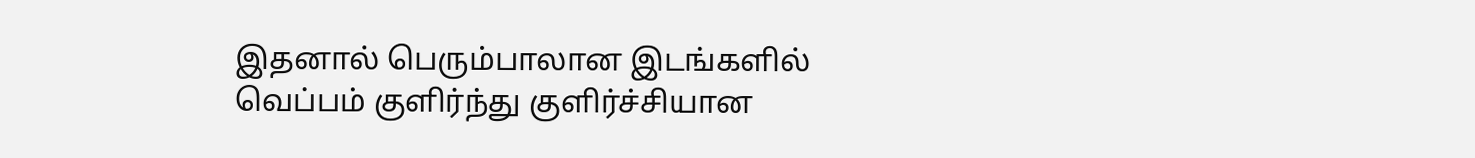இதனால் பெரும்பாலான இடங்களில் வெப்பம் குளிர்ந்து குளிர்ச்சியான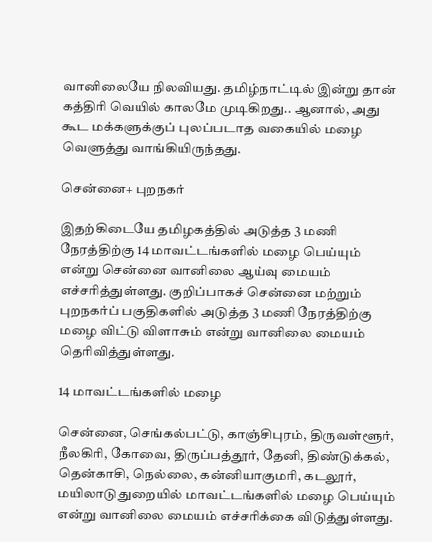வானிலையே நிலவியது. தமிழ்நாட்டில் இன்று தான் கத்திரி வெயில் காலமே முடிகிறது.. ஆனால், அது கூட மக்களுக்குப் புலப்படாத வகையில் மழை வெளுத்து வாங்கியிருந்தது.

சென்னை+ புறநகர்

இதற்கிடையே தமிழகத்தில் அடுத்த 3 மணி நேரத்திற்கு 14 மாவட்டங்களில் மழை பெய்யும் என்று சென்னை வானிலை ஆய்வு மையம் எச்சரித்துள்ளது. குறிப்பாகச் சென்னை மற்றும் புறநகர்ப் பகுதிகளில் அடுத்த 3 மணி நேரத்திற்கு மழை விட்டு விளாசும் என்று வானிலை மையம் தெரிவித்துள்ளது.

14 மாவட்டங்களில் மழை

சென்னை, செங்கல்பட்டு, காஞ்சிபுரம், திருவள்ளூர், நீலகிரி, கோவை, திருப்பத்தூர், தேனி, திண்டுக்கல், தென்காசி, நெல்லை, கன்னியாகுமரி, கடலூர், மயிலாடுதுறையில் மாவட்டங்களில் மழை பெய்யும் என்று வானிலை மையம் எச்சரிக்கை விடுத்துள்ளது.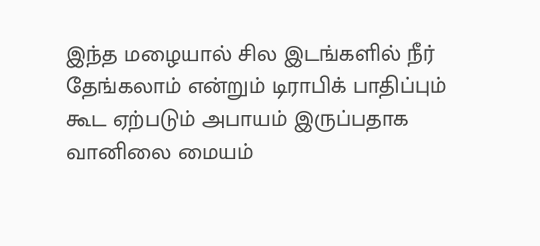இந்த மழையால் சில இடங்களில் நீர் தேங்கலாம் என்றும் டிராபிக் பாதிப்பும் கூட ஏற்படும் அபாயம் இருப்பதாக வானிலை மையம்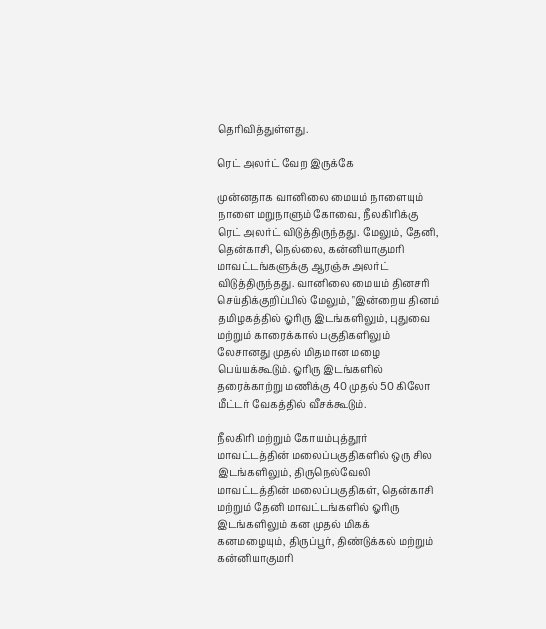தெரிவித்துள்ளது.

ரெட் அலர்ட் வேற இருக்கே

முன்னதாக வானிலை மையம் நாளையும் நாளை மறுநாளும் கோவை, நீலகிரிக்கு ரெட் அலர்ட் விடுத்திருந்தது. மேலும், தேனி, தென்காசி, நெல்லை, கன்னியாகுமரி மாவட்டங்களுக்கு ஆரஞ்சு அலர்ட் விடுத்திருந்தது. வானிலை மையம் தினசரி செய்திக்குறிப்பில் மேலும், "இன்றைய தினம் தமிழகத்தில் ஓரிரு இடங்களிலும், புதுவை மற்றும் காரைக்கால் பகுதிகளிலும் லேசானது முதல் மிதமான மழை பெய்யக்கூடும். ஓரிரு இடங்களில் தரைக்காற்று மணிக்கு 40 முதல் 50 கிலோ மீட்டர் வேகத்தில் வீசக்கூடும்.

நீலகிரி மற்றும் கோயம்புத்தூர் மாவட்டத்தின் மலைப்பகுதிகளில் ஒரு சில இடங்களிலும், திருநெல்வேலி மாவட்டத்தின் மலைப்பகுதிகள், தென்காசி மற்றும் தேனி மாவட்டங்களில் ஓரிரு இடங்களிலும் கன முதல் மிகக் கனமழையும், திருப்பூர், திண்டுக்கல் மற்றும் கன்னியாகுமரி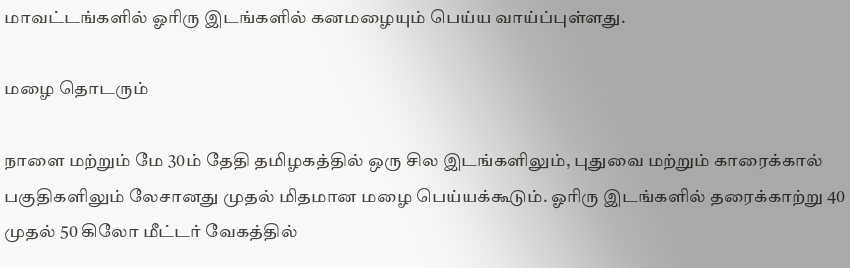மாவட்டங்களில் ஓரிரு இடங்களில் கனமழையும் பெய்ய வாய்ப்புள்ளது.

மழை தொடரும்

நாளை மற்றும் மே 30ம் தேதி தமிழகத்தில் ஒரு சில இடங்களிலும், புதுவை மற்றும் காரைக்கால் பகுதிகளிலும் லேசானது முதல் மிதமான மழை பெய்யக்கூடும். ஓரிரு இடங்களில் தரைக்காற்று 40 முதல் 50 கிலோ மீட்டர் வேகத்தில்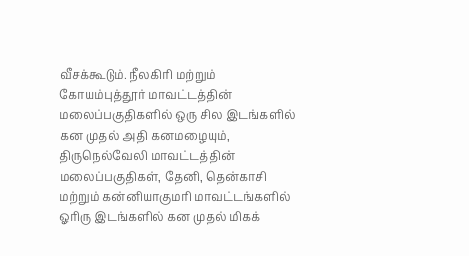வீசக்கூடும். நீலகிரி மற்றும் கோயம்புத்தூர் மாவட்டத்தின் மலைப்பகுதிகளில் ஒரு சில இடங்களில் கன முதல் அதி கனமழையும், திருநெல்வேலி மாவட்டத்தின் மலைப்பகுதிகள், தேனி, தென்காசி மற்றும் கன்னியாகுமரி மாவட்டங்களில் ஓரிரு இடங்களில் கன முதல் மிகக்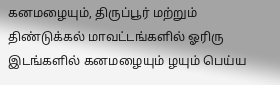கனமழையும், திருப்பூர் மற்றும் திண்டுக்கல் மாவட்டங்களில் ஓரிரு இடங்களில் கனமழையும் ழயும் பெய்ய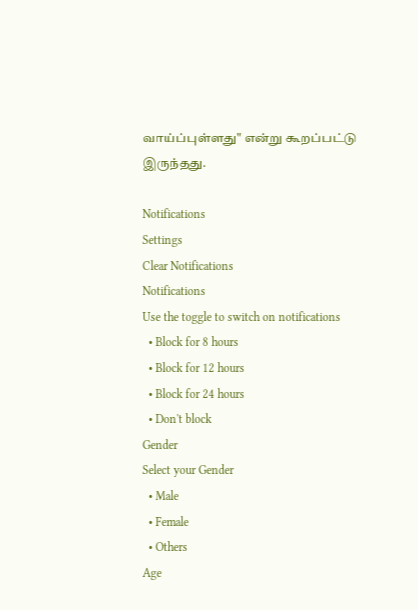வாய்ப்புள்ளது" என்று கூறப்பட்டு இருந்தது.

Notifications
Settings
Clear Notifications
Notifications
Use the toggle to switch on notifications
  • Block for 8 hours
  • Block for 12 hours
  • Block for 24 hours
  • Don't block
Gender
Select your Gender
  • Male
  • Female
  • Others
Age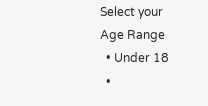Select your Age Range
  • Under 18
  •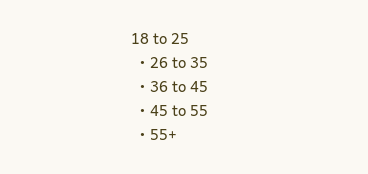18 to 25
  • 26 to 35
  • 36 to 45
  • 45 to 55
  • 55+